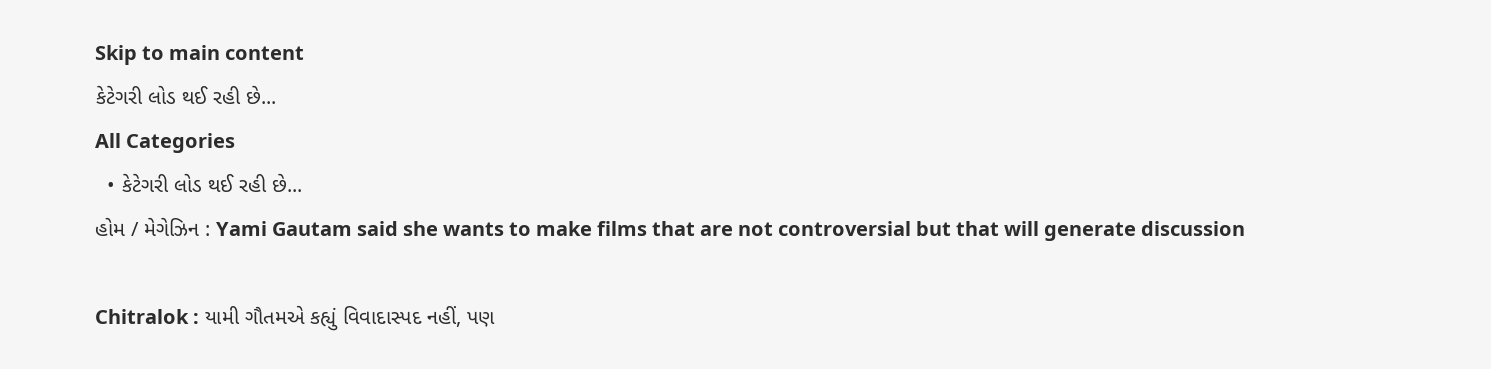Skip to main content
કેટેગરી લોડ થઈ રહી છે...
All Categories
  • કેટેગરી લોડ થઈ રહી છે...
હોમ / મેગેઝિન : Yami Gautam said she wants to make films that are not controversial but that will generate discussion

Chitralok : યામી ગૌતમએ કહ્યું વિવાદાસ્પદ નહીં, પણ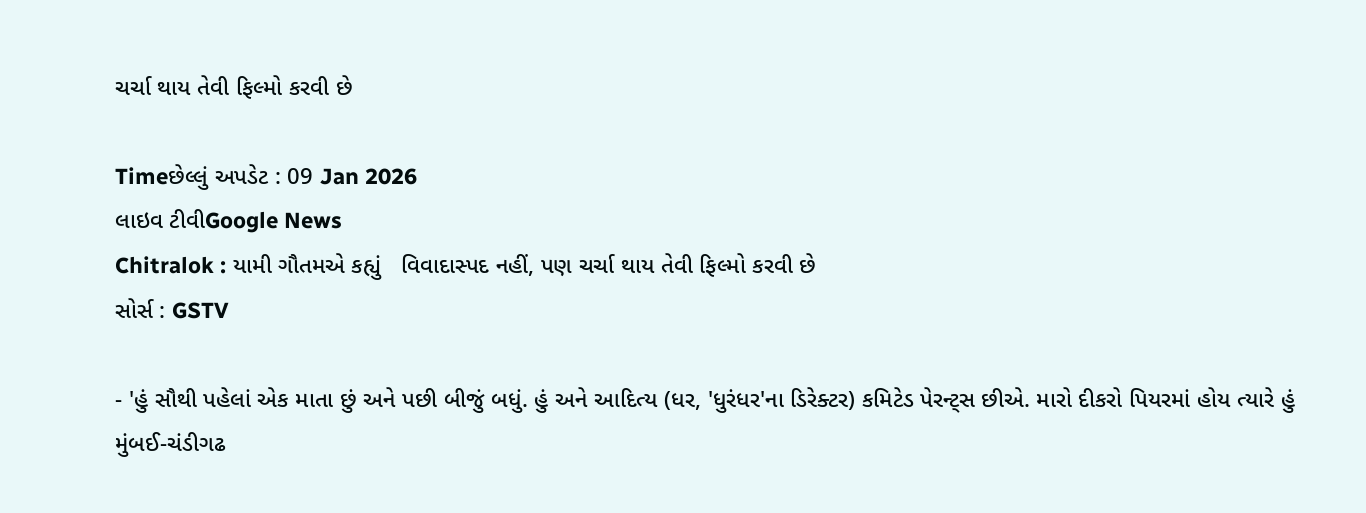ચર્ચા થાય તેવી ફિલ્મો કરવી છે

Timeછેલ્લું અપડેટ : 09 Jan 2026
લાઇવ ટીવીGoogle News
Chitralok : યામી ગૌતમએ કહ્યું   વિવાદાસ્પદ નહીં, પણ ચર્ચા થાય તેવી ફિલ્મો કરવી છે
સોર્સ : GSTV

- 'હું સૌથી પહેલાં એક માતા છું અને પછી બીજું બધું. હું અને આદિત્ય (ધર, 'ધુરંધર'ના ડિરેક્ટર) કમિટેડ પેરન્ટ્સ છીએ. મારો દીકરો પિયરમાં હોય ત્યારે હું મુંબઈ-ચંડીગઢ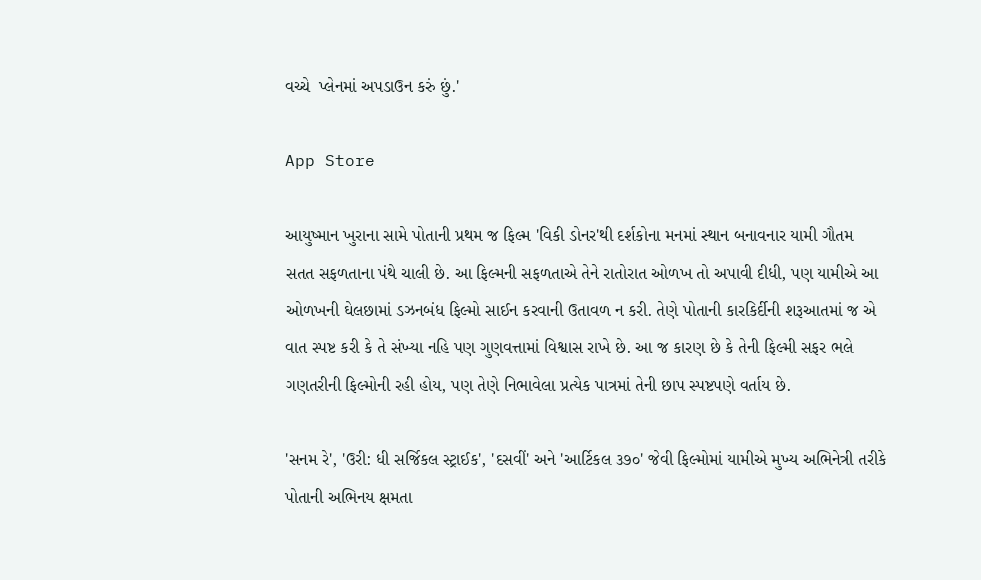વચ્ચે  પ્લેનમાં અપડાઉન કરું છું.'

App Store

આયુષ્માન ખુરાના સામે પોતાની પ્રથમ જ ફિલ્મ 'વિકી ડોનર'થી દર્શકોના મનમાં સ્થાન બનાવનાર યામી ગૌતમ સતત સફળતાના પંથે ચાલી છે. આ ફિલ્મની સફળતાએ તેને રાતોરાત ઓળખ તો અપાવી દીધી, પણ યામીએ આ ઓળખની ઘેલછામાં ડઝનબંધ ફિલ્મો સાઈન કરવાની ઉતાવળ ન કરી. તેણે પોતાની કારકિર્દીની શરૂઆતમાં જ એ વાત સ્પષ્ટ કરી કે તે સંખ્યા નહિ પણ ગુણવત્તામાં વિશ્વાસ રાખે છે. આ જ કારણ છે કે તેની ફિલ્મી સફર ભલે ગણતરીની ફિલ્મોની રહી હોય, પણ તેણે નિભાવેલા પ્રત્યેક પાત્રમાં તેની છાપ સ્પષ્ટપણે વર્તાય છે.

'સનમ રે', 'ઉરી: ધી સર્જિકલ સ્ટ્રાઈક', 'દસવીં' અને 'આર્ટિકલ ૩૭૦' જેવી ફિલ્મોમાં યામીએ મુખ્ય અભિનેત્રી તરીકે પોતાની અભિનય ક્ષમતા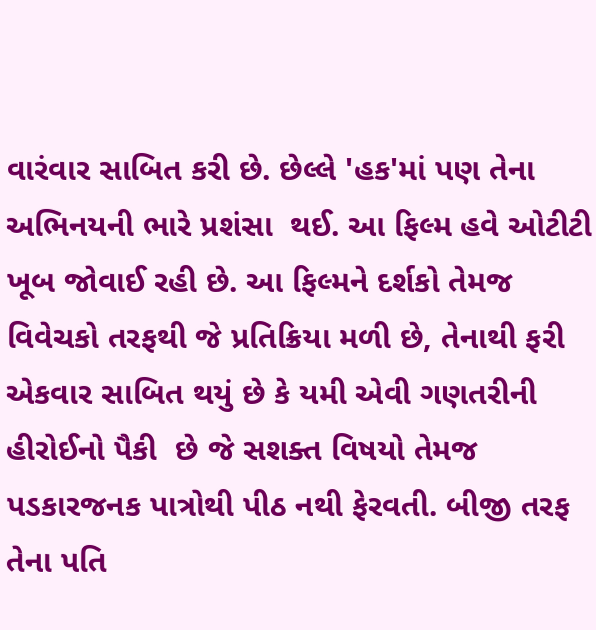વારંવાર સાબિત કરી છે. છેલ્લે 'હક'માં પણ તેના અભિનયની ભારે પ્રશંસા  થઈ. આ ફિલ્મ હવે ઓટીટી ખૂબ જોવાઈ રહી છે. આ ફિલ્મને દર્શકો તેમજ વિવેચકો તરફથી જે પ્રતિક્રિયા મળી છે, તેનાથી ફરી એકવાર સાબિત થયું છે કે યમી એવી ગણતરીની હીરોઈનો પૈકી  છે જે સશક્ત વિષયો તેમજ પડકારજનક પાત્રોથી પીઠ નથી ફેરવતી. બીજી તરફ તેના પતિ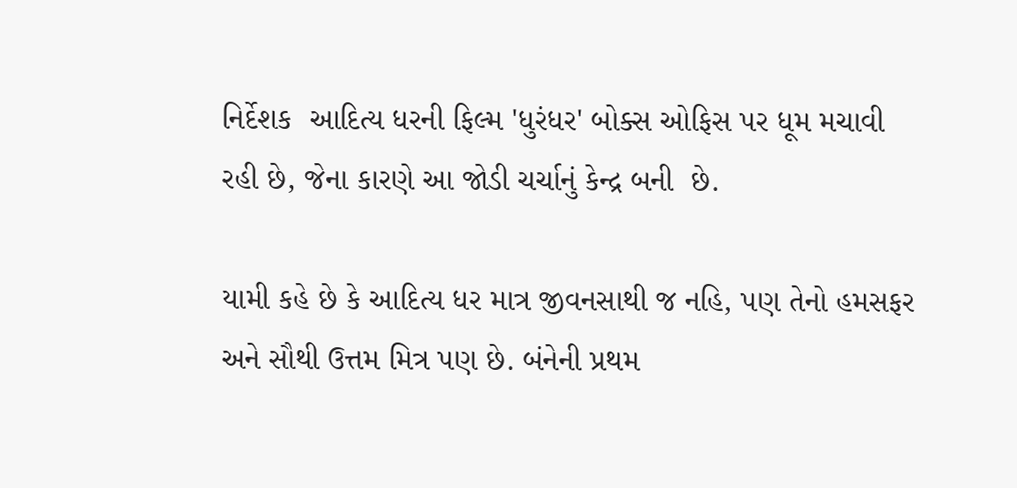નિર્દેશક  આદિત્ય ધરની ફિલ્મ 'ધુરંધર' બોક્સ ઓફિસ પર ધૂમ મચાવી રહી છે, જેના કારણે આ જોડી ચર્ચાનું કેન્દ્ર બની  છે.

યામી કહે છે કે આદિત્ય ધર માત્ર જીવનસાથી જ નહિ, પણ તેનો હમસફર અને સૌથી ઉત્તમ મિત્ર પણ છે. બંનેની પ્રથમ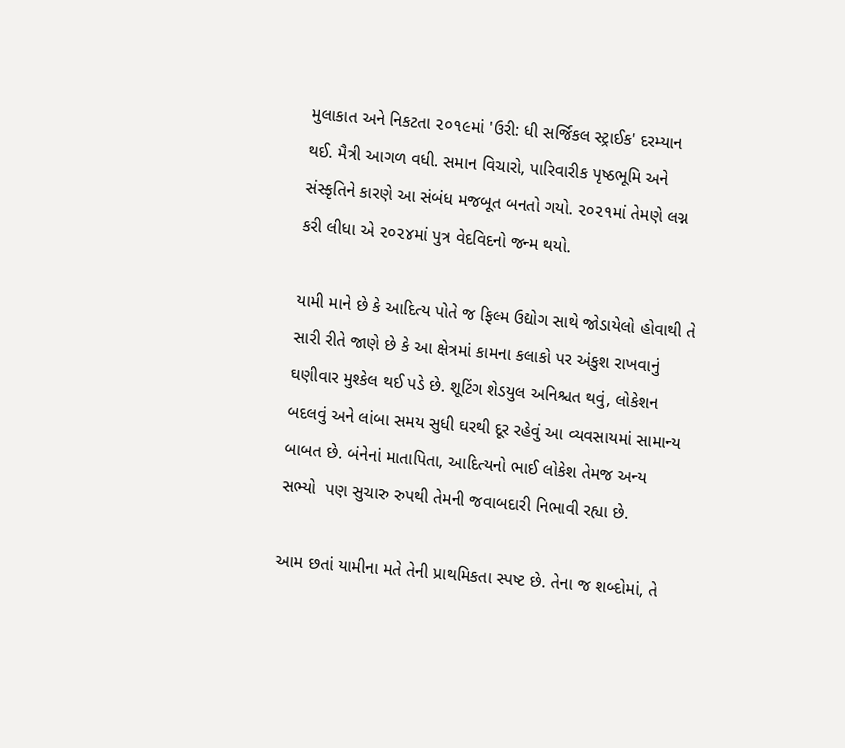મુલાકાત અને નિકટતા ૨૦૧૯માં 'ઉરી: ધી સર્જિકલ સ્ટ્રાઈક' દરમ્યાન થઈ. મૈત્રી આગળ વધી. સમાન વિચારો, પારિવારીક પૃષ્ઠભૂમિ અને સંસ્કૃતિને કારણે આ સંબંધ મજબૂત બનતો ગયો. ૨૦૨૧માં તેમણે લગ્ન કરી લીધા એ ૨૦૨૪માં પુત્ર વેદવિદનો જન્મ થયો.

યામી માને છે કે આદિત્ય પોતે જ ફિલ્મ ઉદ્યોગ સાથે જોડાયેલો હોવાથી તે સારી રીતે જાણે છે કે આ ક્ષેત્રમાં કામના કલાકો પર અંકુશ રાખવાનું ઘણીવાર મુશ્કેલ થઈ પડે છે. શૂટિંગ શેડયુલ અનિશ્ચત થવું, લોકેશન બદલવું અને લાંબા સમય સુધી ઘરથી દૂર રહેવું આ વ્યવસાયમાં સામાન્ય બાબત છે. બંનેનાં માતાપિતા, આદિત્યનો ભાઈ લોકેશ તેમજ અન્ય સભ્યો  પણ સુચારુ રુપથી તેમની જવાબદારી નિભાવી રહ્યા છે.

આમ છતાં યામીના મતે તેની પ્રાથમિકતા સ્પષ્ટ છે. તેના જ શબ્દોમાં, તે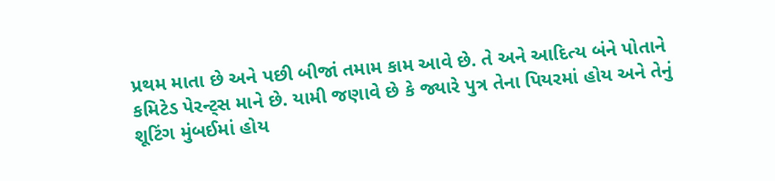પ્રથમ માતા છે અને પછી બીજાં તમામ કામ આવે છે. તે અને આદિત્ય બંને પોતાને કમિટેડ પેરન્ટ્સ માને છે. યામી જણાવે છે કે જ્યારે પુત્ર તેના પિયરમાં હોય અને તેનું શૂટિંગ મુંબઈમાં હોય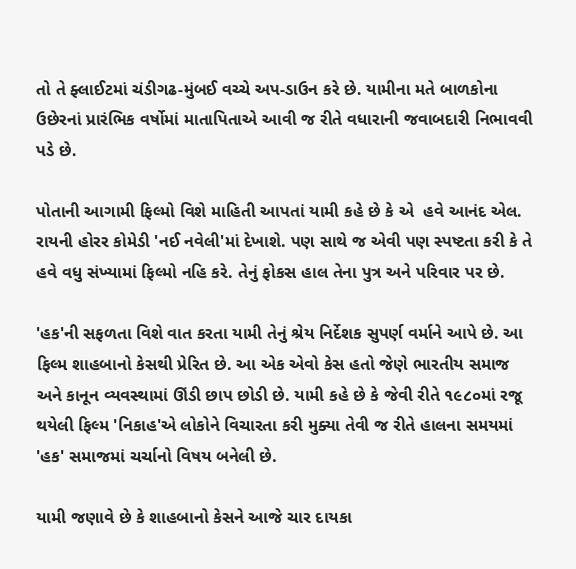તો તે ફ્લાઈટમાં ચંડીગઢ-મુંબઈ વચ્ચે અપ-ડાઉન કરે છે. યામીના મતે બાળકોના ઉછેરનાં પ્રારંભિક વર્ષોમાં માતાપિતાએ આવી જ રીતે વધારાની જવાબદારી નિભાવવી પડે છે.

પોતાની આગામી ફિલ્મો વિશે માહિતી આપતાં યામી કહે છે કે એ  હવે આનંદ એલ. રાયની હોરર કોમેડી 'નઈ નવેલી'માં દેખાશે. પણ સાથે જ એવી પણ સ્પષ્ટતા કરી કે તે હવે વધુ સંખ્યામાં ફિલ્મો નહિ કરે. તેનું ફોકસ હાલ તેના પુત્ર અને પરિવાર પર છે.

'હક'ની સફળતા વિશે વાત કરતા યામી તેનું શ્રેય નિર્દેશક સુપર્ણ વર્માને આપે છે. આ ફિલ્મ શાહબાનો કેસથી પ્રેરિત છે. આ એક એવો કેસ હતો જેણે ભારતીય સમાજ અને કાનૂન વ્યવસ્થામાં ઊંડી છાપ છોડી છે. યામી કહે છે કે જેવી રીતે ૧૯૮૦માં રજૂ થયેલી ફિલ્મ 'નિકાહ'એ લોકોને વિચારતા કરી મુક્યા તેવી જ રીતે હાલના સમયમાં 'હક' સમાજમાં ચર્ચાનો વિષય બનેલી છે.

યામી જણાવે છે કે શાહબાનો કેસને આજે ચાર દાયકા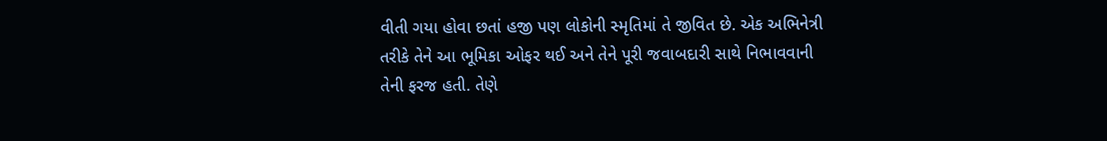વીતી ગયા હોવા છતાં હજી પણ લોકોની સ્મૃતિમાં તે જીવિત છે. એક અભિનેત્રી તરીકે તેને આ ભૂમિકા ઓફર થઈ અને તેને પૂરી જવાબદારી સાથે નિભાવવાની તેની ફરજ હતી. તેણે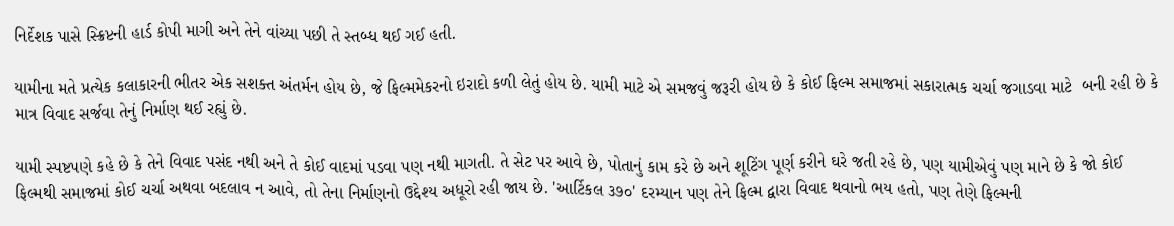નિર્દેશક પાસે સ્ક્રિપ્ટની હાર્ડ કોપી માગી અને તેને વાંચ્યા પછી તે સ્તબ્ધ થઈ ગઈ હતી.

યામીના મતે પ્રત્યેક કલાકારની ભીતર એક સશક્ત અંતર્મન હોય છે, જે ફિલ્મમેકરનો ઇરાદો કળી લેતું હોય છે. યામી માટે એ સમજવું જરૂરી હોય છે કે કોઈ ફિલ્મ સમાજમાં સકારાત્મક ચર્ચા જગાડવા માટે  બની રહી છે કે માત્ર વિવાદ સર્જવા તેનું નિર્માણ થઈ રહ્યું છે.

યામી સ્પષ્ટપણે કહે છે કે તેને વિવાદ પસંદ નથી અને તે કોઈ વાદમાં પડવા પણ નથી માગતી. તે સેટ પર આવે છે, પોતાનું કામ કરે છે અને શૂટિંગ પૂર્ણ કરીને ઘરે જતી રહે છે, પણ યામીએવું પણ માને છે કે જો કોઈ ફિલ્મથી સમાજમાં કોઈ ચર્ચા અથવા બદલાવ ન આવે, તો તેના નિર્માણનો ઉદ્દેશ્ય અધૂરો રહી જાય છે. 'આર્ટિકલ ૩૭૦' દરમ્યાન પણ તેને ફિલ્મ દ્વારા વિવાદ થવાનો ભય હતો, પણ તેણે ફિલ્મની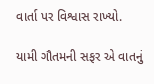વાર્તા પર વિશ્વાસ રાખ્યો.

યામી ગૌતમની સફર એ વાતનું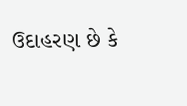ઉદાહરણ છે કે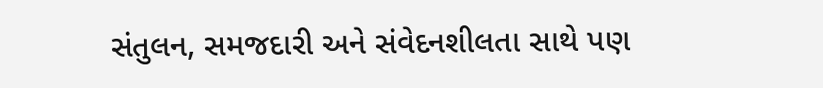સંતુલન, સમજદારી અને સંવેદનશીલતા સાથે પણ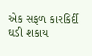એક સફળ કારકિર્દી ઘડી શકાય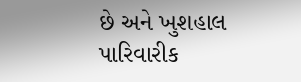છે અને ખુશહાલ પારિવારીક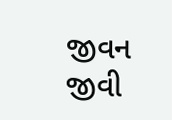જીવન જીવી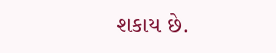શકાય છે.